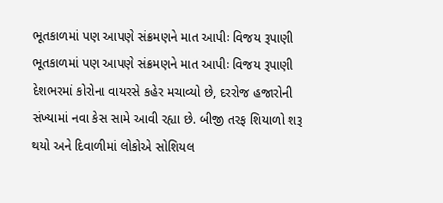ભૂતકાળમાં પણ આપણે સંક્રમણને માત આપીઃ વિજય રૂપાણી
ભૂતકાળમાં પણ આપણે સંક્રમણને માત આપીઃ વિજય રૂપાણી
દેશભરમાં કોરોના વાયરસે કહેર મચાવ્યો છે, દરરોજ હજારોની સંખ્યામાં નવા કેસ સામે આવી રહ્યા છે. બીજી તરફ શિયાળો શરૂ થયો અને દિવાળીમાં લોકોએ સોશિયલ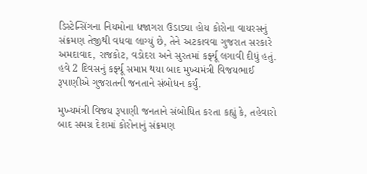ડિસ્ટેન્સિંગના નિયમોના ધજાગરા ઉડાડ્યા હોય કોરોના વાયરસનું સંક્રમણ તેજીથી વધવા લાગ્યું છે, તેને અટકાવવા ગુજરાત સરકારે અમદાવાદ, રાજકોટ, વડોદરા અને સુરતમાં કર્ફ્યૂ લગાવી દીધું હતું. હવે 2 દિવસનું કર્ફ્યૂ સમાપ્ત થયા બાદ મુખ્યમંત્રી વિજયભાઈ રૂપાણીએ ગુજરાતની જનતાને સંબોધન કર્યું.

મુખ્યમંત્રી વિજય રૂપાણી જનતાને સંબોધિત કરતા કહ્યું કે, તહેવારો બાદ સમગ્ર દેશમાં કોરોનાનું સંક્રમણ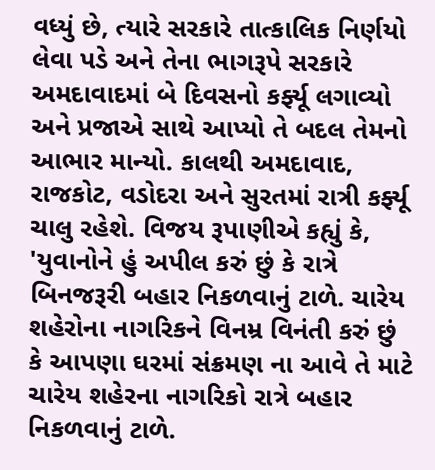વધ્યું છે, ત્યારે સરકારે તાત્કાલિક નિર્ણયો લેવા પડે અને તેના ભાગરૂપે સરકારે અમદાવાદમાં બે દિવસનો કર્ફ્યૂ લગાવ્યો અને પ્રજાએ સાથે આપ્યો તે બદલ તેમનો આભાર માન્યો. કાલથી અમદાવાદ, રાજકોટ, વડોદરા અને સુરતમાં રાત્રી કર્ફ્યૂ ચાલુ રહેશે. વિજય રૂપાણીએ કહ્યું કે, 'યુવાનોને હું અપીલ કરું છું કે રાત્રે બિનજરૂરી બહાર નિકળવાનું ટાળે. ચારેય શહેરોના નાગરિકને વિનમ્ર વિનંતી કરું છું કે આપણા ઘરમાં સંક્રમણ ના આવે તે માટે ચારેય શહેરના નાગરિકો રાત્રે બહાર નિકળવાનું ટાળે.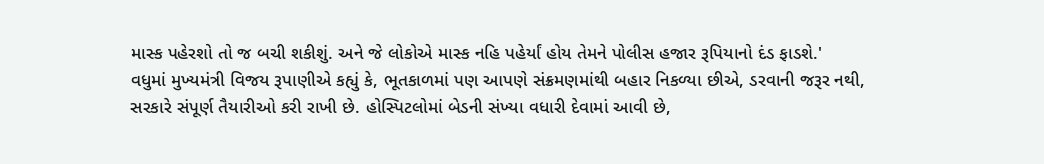માસ્ક પહેરશો તો જ બચી શકીશું. અને જે લોકોએ માસ્ક નહિ પહેર્યાં હોય તેમને પોલીસ હજાર રૂપિયાનો દંડ ફાડશે.'
વધુમાં મુખ્યમંત્રી વિજય રૂપાણીએ કહ્યું કે, ભૂતકાળમાં પણ આપણે સંક્રમણમાંથી બહાર નિકળ્યા છીએ, ડરવાની જરૂર નથી, સરકારે સંપૂર્ણ તૈયારીઓ કરી રાખી છે. હોસ્પિટલોમાં બેડની સંખ્યા વધારી દેવામાં આવી છે,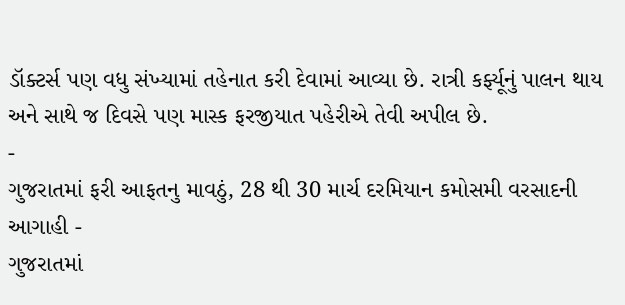ડૉક્ટર્સ પણ વધુ સંખ્યામાં તહેનાત કરી દેવામાં આવ્યા છે. રાત્રી કર્ફ્યૂનું પાલન થાય અને સાથે જ દિવસે પણ માસ્ક ફરજીયાત પહેરીએ તેવી અપીલ છે.
-
ગુજરાતમાં ફરી આફતનુ માવઠું, 28 થી 30 માર્ચ દરમિયાન કમોસમી વરસાદની આગાહી -
ગુજરાતમાં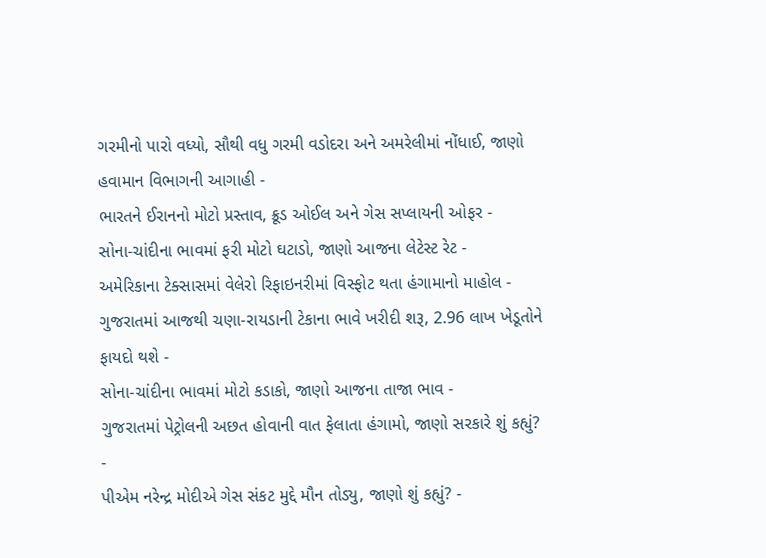ગરમીનો પારો વધ્યો, સૌથી વધુ ગરમી વડોદરા અને અમરેલીમાં નોંધાઈ, જાણો હવામાન વિભાગની આગાહી -
ભારતને ઈરાનનો મોટો પ્રસ્તાવ, ક્રૂડ ઓઈલ અને ગેસ સપ્લાયની ઓફર -
સોના-ચાંદીના ભાવમાં ફરી મોટો ઘટાડો, જાણો આજના લેટેસ્ટ રેટ -
અમેરિકાના ટેક્સાસમાં વેલેરો રિફાઇનરીમાં વિસ્ફોટ થતા હંગામાનો માહોલ -
ગુજરાતમાં આજથી ચણા-રાયડાની ટેકાના ભાવે ખરીદી શરૂ, 2.96 લાખ ખેડૂતોને ફાયદો થશે -
સોના-ચાંદીના ભાવમાં મોટો કડાકો, જાણો આજના તાજા ભાવ -
ગુજરાતમાં પેટ્રોલની અછત હોવાની વાત ફેલાતા હંગામો, જાણો સરકારે શું કહ્યું? -
પીએમ નરેન્દ્ર મોદીએ ગેસ સંકટ મુદ્દે મૌન તોડ્યુ, જાણો શું કહ્યું? -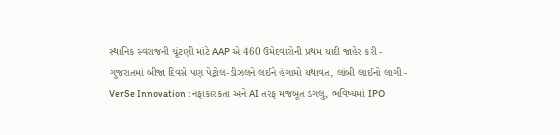સ્થાનિક સ્વરાજની ચૂંટણી માંટે AAP એ 460 ઉમેદવારોની પ્રથમ યાદી જાહેર કરી -
ગુજરાતમાં બીજા દિવસે પણ પેટ્રોલ-ડીઝલને લઈને હંગામો યથાવત, લાંબી લાઈનો લાગી -
VerSe Innovation : નફાકારકતા અને AI તરફ મજબૂત ડગલુ, ભવિષ્યમાં IPO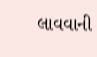લાવવાની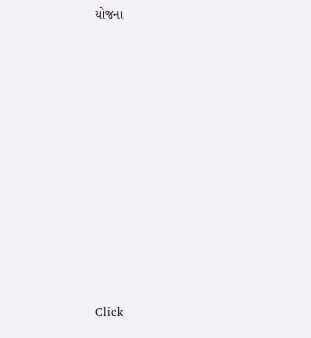યોજના











Click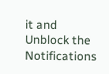it and Unblock the Notifications